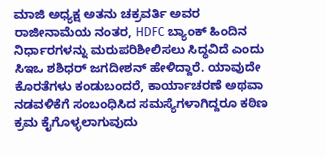ಮಾಜಿ ಅಧ್ಯಕ್ಷ ಅತನು ಚಕ್ರವರ್ತಿ ಅವರ ರಾಜೀನಾಮೆಯ ನಂತರ, HDFC ಬ್ಯಾಂಕ್ ಹಿಂದಿನ ನಿರ್ಧಾರಗಳನ್ನು ಮರುಪರಿಶೀಲಿಸಲು ಸಿದ್ಧವಿದೆ ಎಂದು ಸಿಇಒ ಶಶಿಧರ್ ಜಗದೀಶನ್ ಹೇಳಿದ್ದಾರೆ. ಯಾವುದೇ ಕೊರತೆಗಳು ಕಂಡುಬಂದರೆ, ಕಾರ್ಯಾಚರಣೆ ಅಥವಾ ನಡವಳಿಕೆಗೆ ಸಂಬಂಧಿಸಿದ ಸಮಸ್ಯೆಗಳಾಗಿದ್ದರೂ ಕಠಿಣ ಕ್ರಮ ಕೈಗೊಳ್ಳಲಾಗುವುದು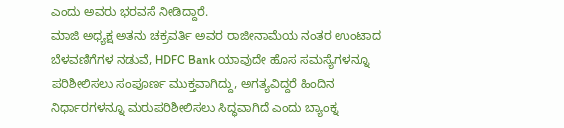ಎಂದು ಅವರು ಭರವಸೆ ನೀಡಿದ್ದಾರೆ.
ಮಾಜಿ ಅಧ್ಯಕ್ಷ ಅತನು ಚಕ್ರವರ್ತಿ ಅವರ ರಾಜೀನಾಮೆಯ ನಂತರ ಉಂಟಾದ ಬೆಳವಣಿಗೆಗಳ ನಡುವೆ, HDFC Bank ಯಾವುದೇ ಹೊಸ ಸಮಸ್ಯೆಗಳನ್ನೂ ಪರಿಶೀಲಿಸಲು ಸಂಪೂರ್ಣ ಮುಕ್ತವಾಗಿದ್ದು, ಅಗತ್ಯವಿದ್ದರೆ ಹಿಂದಿನ ನಿರ್ಧಾರಗಳನ್ನೂ ಮರುಪರಿಶೀಲಿಸಲು ಸಿದ್ಧವಾಗಿದೆ ಎಂದು ಬ್ಯಾಂಕ್ನ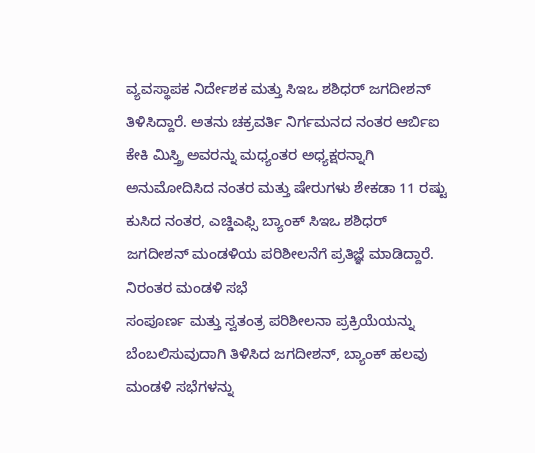ವ್ಯವಸ್ಥಾಪಕ ನಿರ್ದೇಶಕ ಮತ್ತು ಸಿಇಒ ಶಶಿಧರ್ ಜಗದೀಶನ್ ತಿಳಿಸಿದ್ದಾರೆ. ಅತನು ಚಕ್ರವರ್ತಿ ನಿರ್ಗಮನದ ನಂತರ ಆರ್ಬಿಐ ಕೇಕಿ ಮಿಸ್ತ್ರಿ ಅವರನ್ನು ಮಧ್ಯಂತರ ಅಧ್ಯಕ್ಷರನ್ನಾಗಿ ಅನುಮೋದಿಸಿದ ನಂತರ ಮತ್ತು ಷೇರುಗಳು ಶೇಕಡಾ 11 ರಷ್ಟು ಕುಸಿದ ನಂತರ, ಎಚ್ಡಿಎಫ್ಸಿ ಬ್ಯಾಂಕ್ ಸಿಇಒ ಶಶಿಧರ್ ಜಗದೀಶನ್ ಮಂಡಳಿಯ ಪರಿಶೀಲನೆಗೆ ಪ್ರತಿಜ್ಞೆ ಮಾಡಿದ್ದಾರೆ.
ನಿರಂತರ ಮಂಡಳಿ ಸಭೆ
ಸಂಪೂರ್ಣ ಮತ್ತು ಸ್ವತಂತ್ರ ಪರಿಶೀಲನಾ ಪ್ರಕ್ರಿಯೆಯನ್ನು ಬೆಂಬಲಿಸುವುದಾಗಿ ತಿಳಿಸಿದ ಜಗದೀಶನ್, ಬ್ಯಾಂಕ್ ಹಲವು ಮಂಡಳಿ ಸಭೆಗಳನ್ನು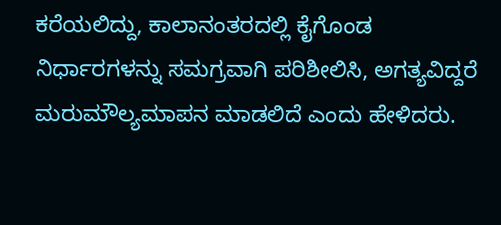ಕರೆಯಲಿದ್ದು, ಕಾಲಾನಂತರದಲ್ಲಿ ಕೈಗೊಂಡ ನಿರ್ಧಾರಗಳನ್ನು ಸಮಗ್ರವಾಗಿ ಪರಿಶೀಲಿಸಿ, ಅಗತ್ಯವಿದ್ದರೆ ಮರುಮೌಲ್ಯಮಾಪನ ಮಾಡಲಿದೆ ಎಂದು ಹೇಳಿದರು.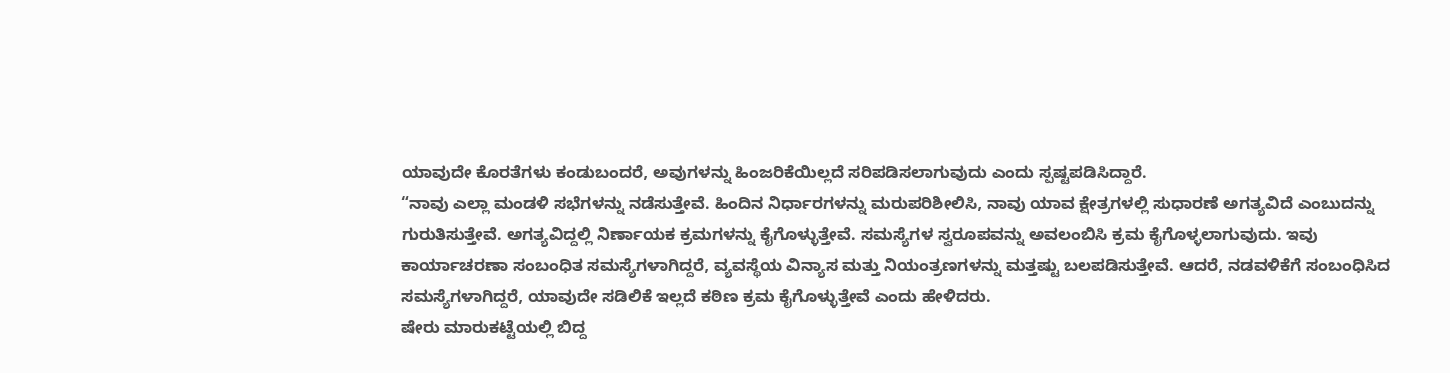ಯಾವುದೇ ಕೊರತೆಗಳು ಕಂಡುಬಂದರೆ, ಅವುಗಳನ್ನು ಹಿಂಜರಿಕೆಯಿಲ್ಲದೆ ಸರಿಪಡಿಸಲಾಗುವುದು ಎಂದು ಸ್ಪಷ್ಟಪಡಿಸಿದ್ದಾರೆ.
“ನಾವು ಎಲ್ಲಾ ಮಂಡಳಿ ಸಭೆಗಳನ್ನು ನಡೆಸುತ್ತೇವೆ. ಹಿಂದಿನ ನಿರ್ಧಾರಗಳನ್ನು ಮರುಪರಿಶೀಲಿಸಿ, ನಾವು ಯಾವ ಕ್ಷೇತ್ರಗಳಲ್ಲಿ ಸುಧಾರಣೆ ಅಗತ್ಯವಿದೆ ಎಂಬುದನ್ನು ಗುರುತಿಸುತ್ತೇವೆ. ಅಗತ್ಯವಿದ್ದಲ್ಲಿ ನಿರ್ಣಾಯಕ ಕ್ರಮಗಳನ್ನು ಕೈಗೊಳ್ಳುತ್ತೇವೆ. ಸಮಸ್ಯೆಗಳ ಸ್ವರೂಪವನ್ನು ಅವಲಂಬಿಸಿ ಕ್ರಮ ಕೈಗೊಳ್ಳಲಾಗುವುದು. ಇವು ಕಾರ್ಯಾಚರಣಾ ಸಂಬಂಧಿತ ಸಮಸ್ಯೆಗಳಾಗಿದ್ದರೆ, ವ್ಯವಸ್ಥೆಯ ವಿನ್ಯಾಸ ಮತ್ತು ನಿಯಂತ್ರಣಗಳನ್ನು ಮತ್ತಷ್ಟು ಬಲಪಡಿಸುತ್ತೇವೆ. ಆದರೆ, ನಡವಳಿಕೆಗೆ ಸಂಬಂಧಿಸಿದ ಸಮಸ್ಯೆಗಳಾಗಿದ್ದರೆ, ಯಾವುದೇ ಸಡಿಲಿಕೆ ಇಲ್ಲದೆ ಕಠಿಣ ಕ್ರಮ ಕೈಗೊಳ್ಳುತ್ತೇವೆ ಎಂದು ಹೇಳಿದರು.
ಷೇರು ಮಾರುಕಟ್ಟೆಯಲ್ಲಿ ಬಿದ್ದ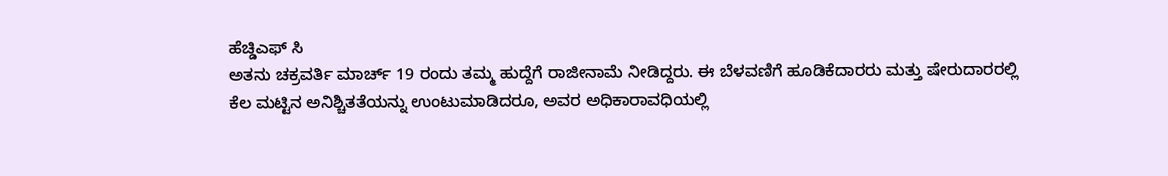ಹೆಚ್ಡಿಎಫ್ ಸಿ
ಅತನು ಚಕ್ರವರ್ತಿ ಮಾರ್ಚ್ 19 ರಂದು ತಮ್ಮ ಹುದ್ದೆಗೆ ರಾಜೀನಾಮೆ ನೀಡಿದ್ದರು. ಈ ಬೆಳವಣಿಗೆ ಹೂಡಿಕೆದಾರರು ಮತ್ತು ಷೇರುದಾರರಲ್ಲಿ ಕೆಲ ಮಟ್ಟಿನ ಅನಿಶ್ಚಿತತೆಯನ್ನು ಉಂಟುಮಾಡಿದರೂ, ಅವರ ಅಧಿಕಾರಾವಧಿಯಲ್ಲಿ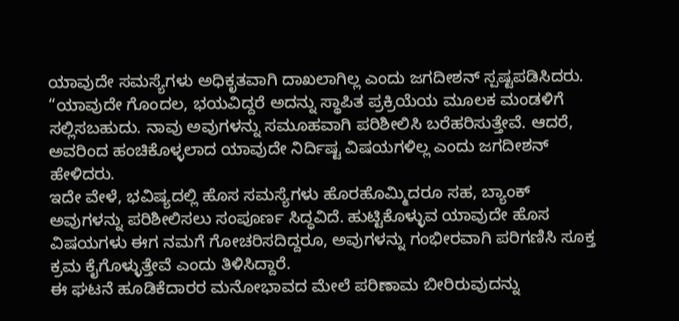ಯಾವುದೇ ಸಮಸ್ಯೆಗಳು ಅಧಿಕೃತವಾಗಿ ದಾಖಲಾಗಿಲ್ಲ ಎಂದು ಜಗದೀಶನ್ ಸ್ಪಷ್ಟಪಡಿಸಿದರು.
“ಯಾವುದೇ ಗೊಂದಲ, ಭಯವಿದ್ದರೆ ಅದನ್ನು ಸ್ಥಾಪಿತ ಪ್ರಕ್ರಿಯೆಯ ಮೂಲಕ ಮಂಡಳಿಗೆ ಸಲ್ಲಿಸಬಹುದು. ನಾವು ಅವುಗಳನ್ನು ಸಮೂಹವಾಗಿ ಪರಿಶೀಲಿಸಿ ಬರೆಹರಿಸುತ್ತೇವೆ. ಆದರೆ, ಅವರಿಂದ ಹಂಚಿಕೊಳ್ಳಲಾದ ಯಾವುದೇ ನಿರ್ದಿಷ್ಟ ವಿಷಯಗಳಿಲ್ಲ ಎಂದು ಜಗದೀಶನ್ ಹೇಳಿದರು.
ಇದೇ ವೇಳೆ, ಭವಿಷ್ಯದಲ್ಲಿ ಹೊಸ ಸಮಸ್ಯೆಗಳು ಹೊರಹೊಮ್ಮಿದರೂ ಸಹ, ಬ್ಯಾಂಕ್ ಅವುಗಳನ್ನು ಪರಿಶೀಲಿಸಲು ಸಂಪೂರ್ಣ ಸಿದ್ಧವಿದೆ. ಹುಟ್ಟಿಕೊಳ್ಳುವ ಯಾವುದೇ ಹೊಸ ವಿಷಯಗಳು ಈಗ ನಮಗೆ ಗೋಚರಿಸದಿದ್ದರೂ, ಅವುಗಳನ್ನು ಗಂಭೀರವಾಗಿ ಪರಿಗಣಿಸಿ ಸೂಕ್ತ ಕ್ರಮ ಕೈಗೊಳ್ಳುತ್ತೇವೆ ಎಂದು ತಿಳಿಸಿದ್ದಾರೆ.
ಈ ಘಟನೆ ಹೂಡಿಕೆದಾರರ ಮನೋಭಾವದ ಮೇಲೆ ಪರಿಣಾಮ ಬೀರಿರುವುದನ್ನು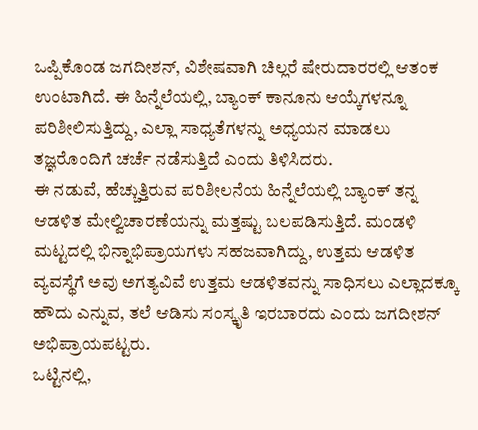ಒಪ್ಪಿಕೊಂಡ ಜಗದೀಶನ್, ವಿಶೇಷವಾಗಿ ಚಿಲ್ಲರೆ ಷೇರುದಾರರಲ್ಲಿ ಆತಂಕ ಉಂಟಾಗಿದೆ. ಈ ಹಿನ್ನೆಲೆಯಲ್ಲಿ, ಬ್ಯಾಂಕ್ ಕಾನೂನು ಆಯ್ಕೆಗಳನ್ನೂ ಪರಿಶೀಲಿಸುತ್ತಿದ್ದು, ಎಲ್ಲಾ ಸಾಧ್ಯತೆಗಳನ್ನು ಅಧ್ಯಯನ ಮಾಡಲು ತಜ್ಞರೊಂದಿಗೆ ಚರ್ಚೆ ನಡೆಸುತ್ತಿದೆ ಎಂದು ತಿಳಿಸಿದರು.
ಈ ನಡುವೆ, ಹೆಚ್ಚುತ್ತಿರುವ ಪರಿಶೀಲನೆಯ ಹಿನ್ನೆಲೆಯಲ್ಲಿ ಬ್ಯಾಂಕ್ ತನ್ನ ಆಡಳಿತ ಮೇಲ್ವಿಚಾರಣೆಯನ್ನು ಮತ್ತಷ್ಟು ಬಲಪಡಿಸುತ್ತಿದೆ. ಮಂಡಳಿ ಮಟ್ಟದಲ್ಲಿ ಭಿನ್ನಾಭಿಪ್ರಾಯಗಳು ಸಹಜವಾಗಿದ್ದು, ಉತ್ತಮ ಆಡಳಿತ ವ್ಯವಸ್ಥೆಗೆ ಅವು ಅಗತ್ಯವಿವೆ ಉತ್ತಮ ಆಡಳಿತವನ್ನು ಸಾಧಿಸಲು ಎಲ್ಲಾದಕ್ಕೂ ಹೌದು ಎನ್ನುವ, ತಲೆ ಆಡಿಸು ಸಂಸ್ಕೃತಿ ಇರಬಾರದು ಎಂದು ಜಗದೀಶನ್ ಅಭಿಪ್ರಾಯಪಟ್ಟರು.
ಒಟ್ಟಿನಲ್ಲಿ,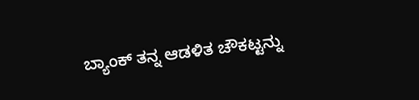ಬ್ಯಾಂಕ್ ತನ್ನ ಆಡಳಿತ ಚೌಕಟ್ಟನ್ನು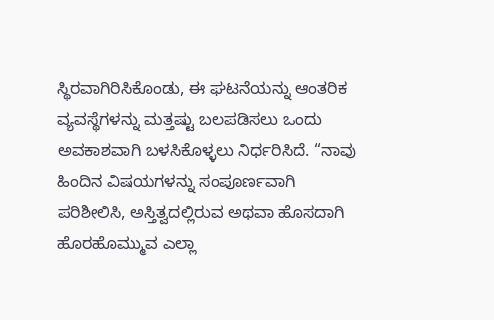ಸ್ಥಿರವಾಗಿರಿಸಿಕೊಂಡು, ಈ ಘಟನೆಯನ್ನು ಆಂತರಿಕ ವ್ಯವಸ್ಥೆಗಳನ್ನು ಮತ್ತಷ್ಟು ಬಲಪಡಿಸಲು ಒಂದು ಅವಕಾಶವಾಗಿ ಬಳಸಿಕೊಳ್ಳಲು ನಿರ್ಧರಿಸಿದೆ. “ನಾವು ಹಿಂದಿನ ವಿಷಯಗಳನ್ನು ಸಂಪೂರ್ಣವಾಗಿ ಪರಿಶೀಲಿಸಿ, ಅಸ್ತಿತ್ವದಲ್ಲಿರುವ ಅಥವಾ ಹೊಸದಾಗಿ ಹೊರಹೊಮ್ಮುವ ಎಲ್ಲಾ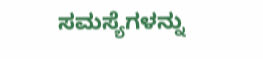ಸಮಸ್ಯೆಗಳನ್ನು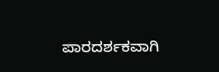ಪಾರದರ್ಶಕವಾಗಿ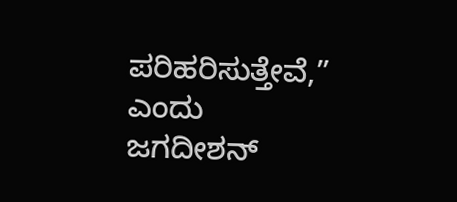ಪರಿಹರಿಸುತ್ತೇವೆ,” ಎಂದು ಜಗದೀಶನ್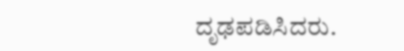ದೃಢಪಡಿಸಿದರು.